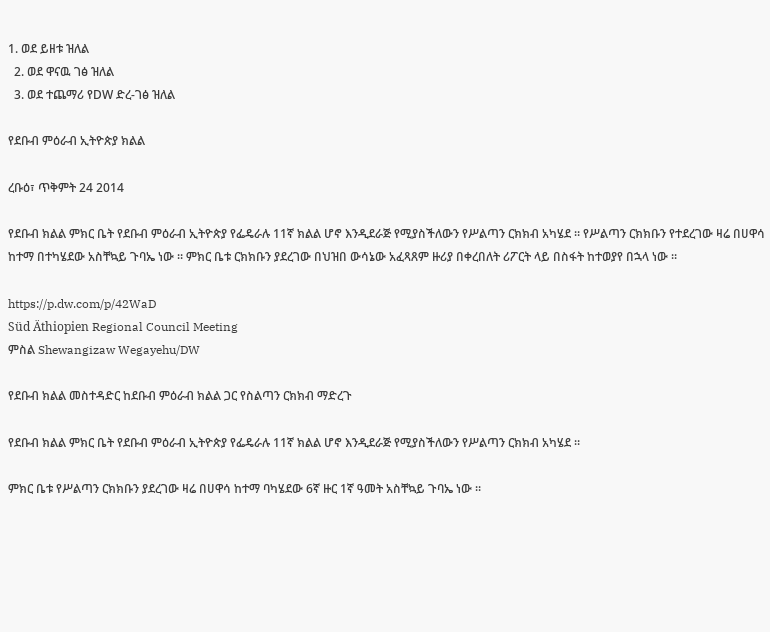1. ወደ ይዘቱ ዝለል
  2. ወደ ዋናዉ ገፅ ዝለል
  3. ወደ ተጨማሪ የDW ድረ-ገፅ ዝለል

የደቡብ ምዕራብ ኢትዮጵያ ክልል

ረቡዕ፣ ጥቅምት 24 2014

የደቡብ ክልል ምክር ቤት የደቡብ ምዕራብ ኢትዮጵያ የፌዴራሉ 11ኛ ክልል ሆኖ እንዲደራጅ የሚያስችለውን የሥልጣን ርክክብ አካሄደ ። የሥልጣን ርክክቡን የተደረገው ዛሬ በሀዋሳ ከተማ በተካሄደው አስቸኳይ ጉባኤ ነው ። ምክር ቤቱ ርክክቡን ያደረገው በህዝበ ውሳኔው አፈጻጸም ዙሪያ በቀረበለት ሪፖርት ላይ በስፋት ከተወያየ በኋላ ነው ።

https://p.dw.com/p/42WaD
Süd Äthiopien Regional Council Meeting
ምስል Shewangizaw Wegayehu/DW

የደቡብ ክልል መስተዳድር ከደቡብ ምዕራብ ክልል ጋር የስልጣን ርክክብ ማድረጉ

የደቡብ ክልል ምክር ቤት የደቡብ ምዕራብ ኢትዮጵያ የፌዴራሉ 11ኛ ክልል ሆኖ እንዲደራጅ የሚያስችለውን የሥልጣን ርክክብ አካሄደ ።

ምክር ቤቱ የሥልጣን ርክክቡን ያደረገው ዛሬ በሀዋሳ ከተማ ባካሄደው 6ኛ ዙር 1ኛ ዓመት አስቸኳይ ጉባኤ ነው ።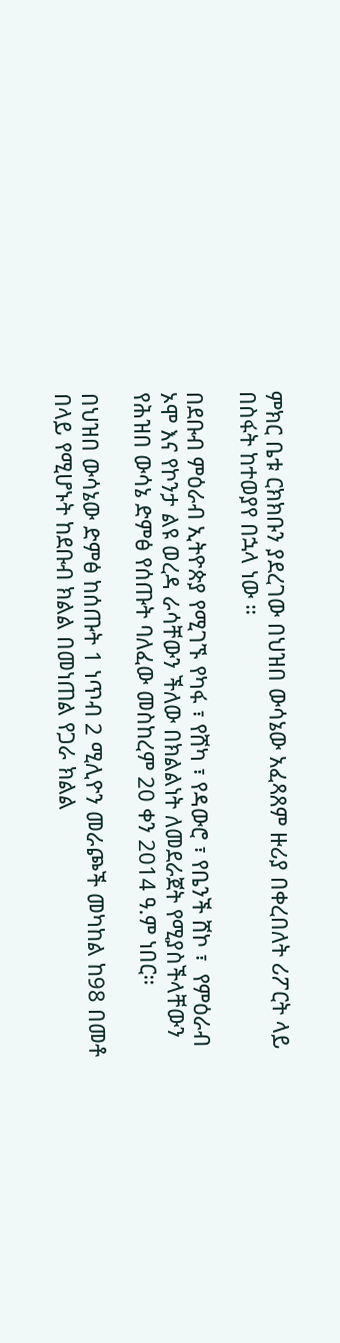ምክር ቤቱ ርክክቡን ያደረገው በህዝበ ውሳኔው አፈጻጸም ዙሪያ በቀረበለት ሪፖርት ላይ በስፋት ከተወያየ በኋላ ነው ።

በደቡብ ምዕራብ ኢትዮጵያ የሚገኙ የካፋ ፣ የሸካ ፣ የዳውሮ ፣ የቤንች ሸኮ ፣  የምዕራብ ኦሞ እና የኮንታ ልዩ ወረዳ ራሳቸውን ችለው በክልልነት ለመደራጀት የሚያስችላቸውን የሕዝበ ውሳኔ ድምፅ የሰጡት ባለፈው መስከረም 20 ቀን 2014 ዓ.ም ነበር።

በህዝበ ውሳኔው ድምፅ ከሰጡት 1 ነጥብ 2 ሚሊዮን መራጮች መካከል ከ98 በመቶ በላይ የሚሆኑት ከደቡብ ክልል በመነጠል የጋራ ክልል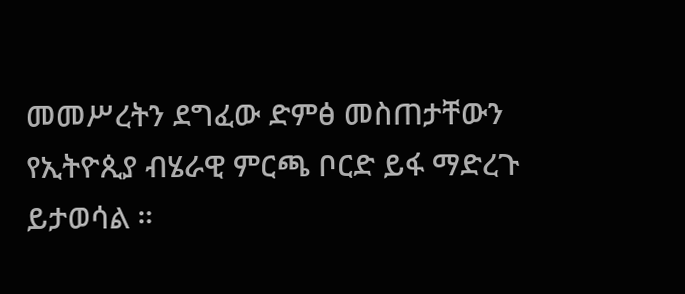መመሥረትን ደግፈው ድምፅ መስጠታቸውን የኢትዮጲያ ብሄራዊ ምርጫ ቦርድ ይፋ ማድረጉ ይታወሳል ።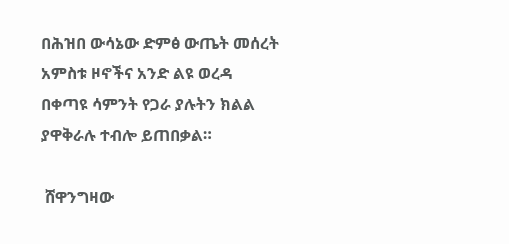በሕዝበ ውሳኔው ድምፅ ውጤት መሰረት አምስቱ ዞኖችና አንድ ልዩ ወረዳ በቀጣዩ ሳምንት የጋራ ያሉትን ክልል ያዋቅራሉ ተብሎ ይጠበቃል።

 ሸዋንግዛው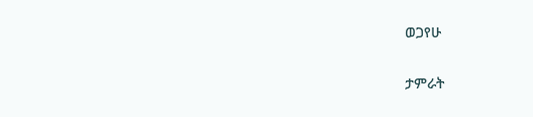ወጋየሁ

ታምራት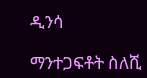ዲንሳ

ማንተጋፍቶት ስለሺ